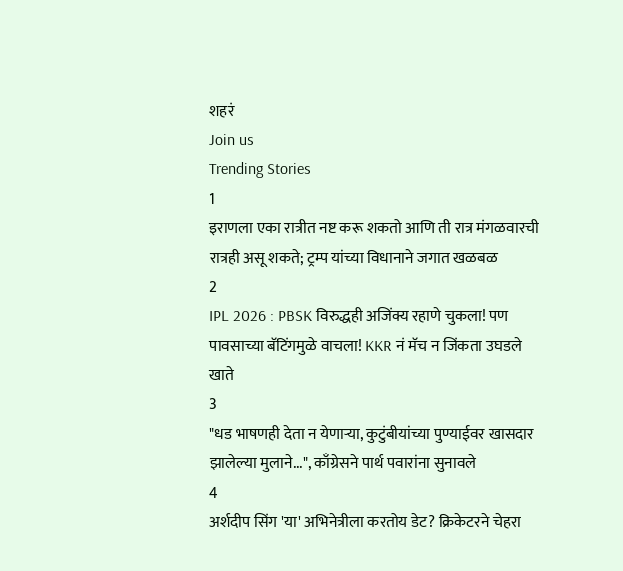शहरं
Join us
Trending Stories
1
इराणला एका रात्रीत नष्ट करू शकतो आणि ती रात्र मंगळवारची रात्रही असू शकते; ट्रम्प यांच्या विधानाने जगात खळबळ
2
IPL 2026 : PBSK विरुद्धही अजिंक्य रहाणे चुकला! पण पावसाच्या बॅटिंगमुळे वाचला! KKR नं मॅच न जिंकता उघडले खाते
3
"धड भाषणही देता न येणाऱ्या, कुटुंबीयांच्या पुण्याईवर खासदार झालेल्या मुलाने...", काँग्रेसने पार्थ पवारांना सुनावले
4
अर्शदीप सिंग 'या' अभिनेत्रीला करतोय डेट? क्रिकेटरने चेहरा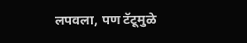लपवला, पण टॅटूमुळे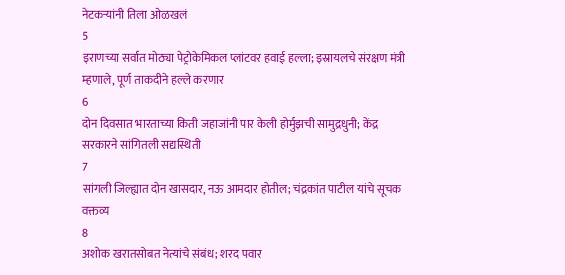नेटकऱ्यांनी तिला ओळखलं
5
इराणच्या सर्वात मोठ्या पेट्रोकेमिकल प्लांटवर हवाई हल्ला; इस्रायलचे संरक्षण मंत्री म्हणाले, पूर्ण ताकदीने हल्ले करणार
6
दोन दिवसात भारताच्या किती जहाजांनी पार केली होर्मुझची सामुद्रधुनी; केंद्र सरकारने सांगितली सद्यस्थिती
7
सांगली जिल्ह्यात दोन खासदार, नऊ आमदार होतील; चंद्रकांत पाटील यांचे सूचक वक्तव्य
8
अशोक खरातसोबत नेत्यांचे संबंध; शरद पवार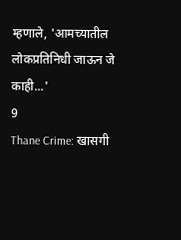म्हणाले, 'आमच्यातील लोकप्रतिनिधी जाऊन जे काही...'
9
Thane Crime: खासगी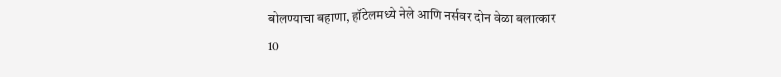बोलण्याचा बहाणा, हॉटेलमध्ये नेले आणि नर्सवर दोन वेळा बलात्कार
10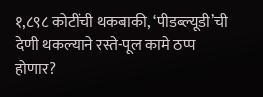१,८९८ कोटींची थकबाकी, ‘पीडब्ल्यूडी’ची देणी थकल्याने रस्ते-पूल कामे ठप्प होणार?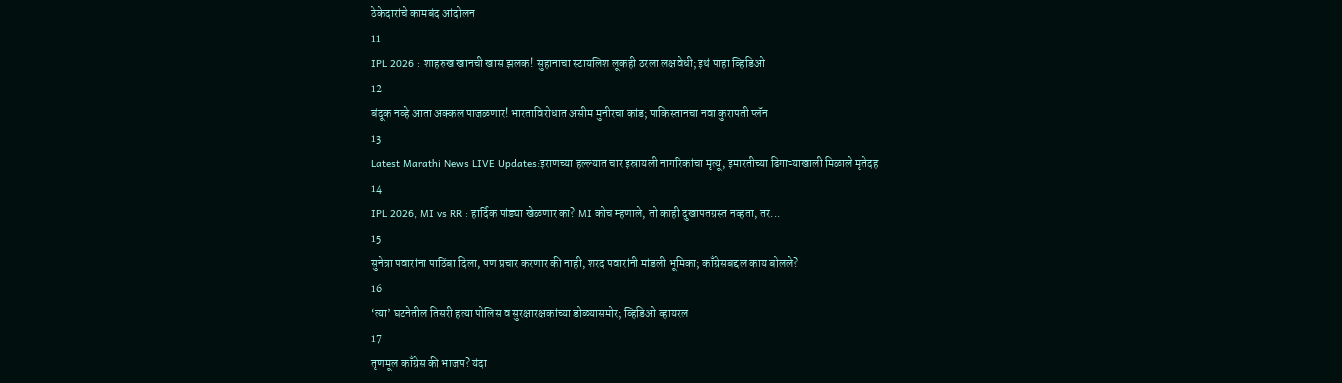ठेकेदारांचे कामबंद आंदोलन
11
IPL 2026 : शाहरुख खानची खास झलक! सुहानाचा स्टायलिश लूकही ठरला लक्षवेधी; इथं पाहा व्हिडिओ
12
बंदूक नव्हे आता अक्कल पाजळणार! भारताविरोधात असीम मुनीरचा कांड; पाकिस्तानचा नवा कुरापती प्लॅन
13
Latest Marathi News LIVE Updates:इराणच्या हल्ल्यात चार इस्रायली नागरिकांचा मृत्यू, इमारतीच्या ढिगाऱ्याखाली मिळाले मृतेदह
14
IPL 2026, MI vs RR : हार्दिक पांड्या खेळणार का? MI कोच म्हणाले, तो काही दुखापतग्रस्त नव्हता, तर...
15
सुनेत्रा पवारांना पाठिंबा दिला, पण प्रचार करणार की नाही, शरद पवारांनी मांडली भूमिका; काँग्रेसबद्दल काय बोलले?
16
‘त्या’ घटनेतील तिसरी हत्या पोलिस व सुरक्षारक्षकांच्या डोळ्यासमोर; व्हिडिओ व्हायरल
17
तृणमूल काँग्रेस की भाजप? यंदा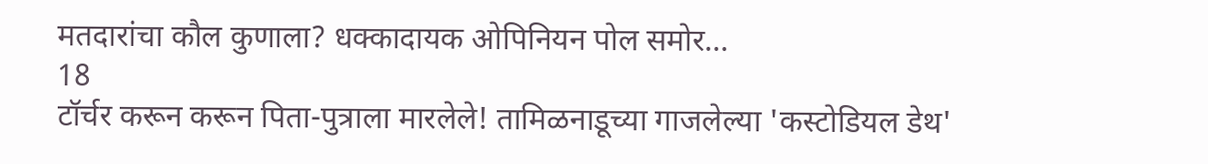मतदारांचा कौल कुणाला? धक्कादायक ओपिनियन पोल समोर...
18
टॉर्चर करून करून पिता-पुत्राला मारलेले! तामिळनाडूच्या गाजलेल्या 'कस्टोडियल डेथ'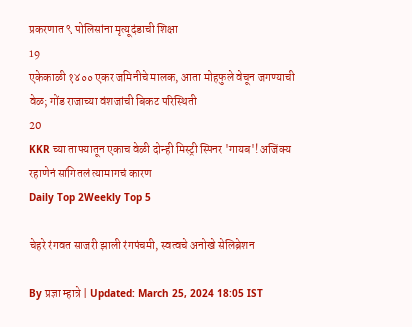प्रकरणात ९ पोलिसांना मृत्यूदंडाची शिक्षा
19
एकेकाळी १४०० एकर जमिनीचे मालक, आता मोहफुले वेचून जगण्याची वेळ; गोंड राजाच्या वंशजांची बिकट परिस्थिती
20
KKR च्या ताफ्यातून एकाच वेळी दोन्ही मिस्ट्री स्पिनर 'गायब'! अजिंक्य रहाणेनं सांगितलं त्यामागचं कारण
Daily Top 2Weekly Top 5

चेहरे रंगवत साजरी झाली रंगपंचमी, स्वत्वचे अनोखे सेलिब्रेशन

By प्रज्ञा म्हात्रे | Updated: March 25, 2024 18:05 IST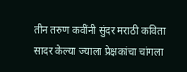तीन तरुण कवींनी सुंदर मराठी कविता सादर केल्या ज्याला प्रेक्षकांचा चांगला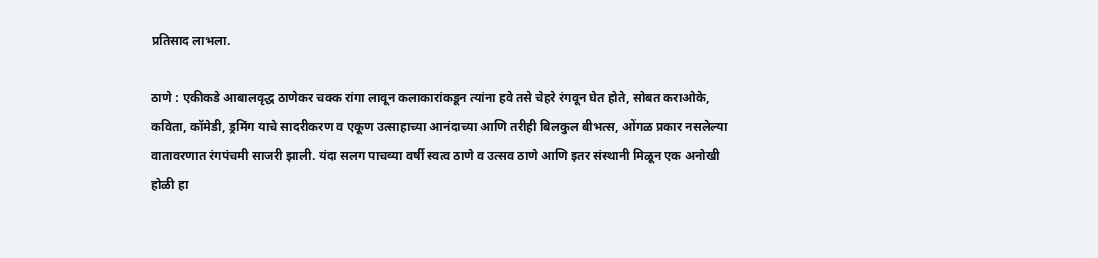प्रतिसाद लाभला.

ठाणे : एकीकडे आबालवृद्ध ठाणेकर चक्क रांगा लावून कलाकारांकडून त्यांना हवे तसे चेहरे रंगवून घेत होते, सोबत कराओके, कविता, कॉमेडी, ड्रमिंग याचे सादरीकरण व एकूण उत्साहाच्या आनंदाच्या आणि तरीही बिलकुल बीभत्स, ओंगळ प्रकार नसलेल्या वातावरणात रंगपंचमी साजरी झाली. यंदा सलग पाचव्या वर्षी स्वत्व ठाणे व उत्सव ठाणे आणि इतर संस्थानी मिळून एक अनोखी होळी हा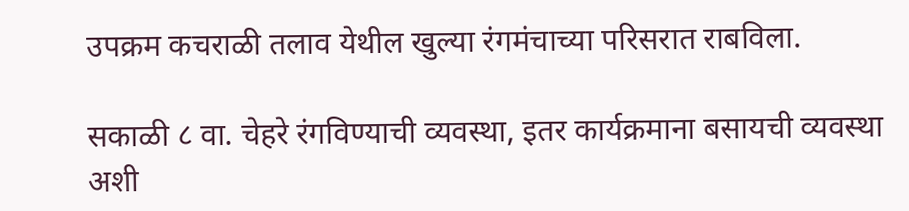उपक्रम कचराळी तलाव येथील खुल्या रंगमंचाच्या परिसरात राबविला.

सकाळी ८ वा. चेहरे रंगविण्याची व्यवस्था, इतर कार्यक्रमाना बसायची व्यवस्था अशी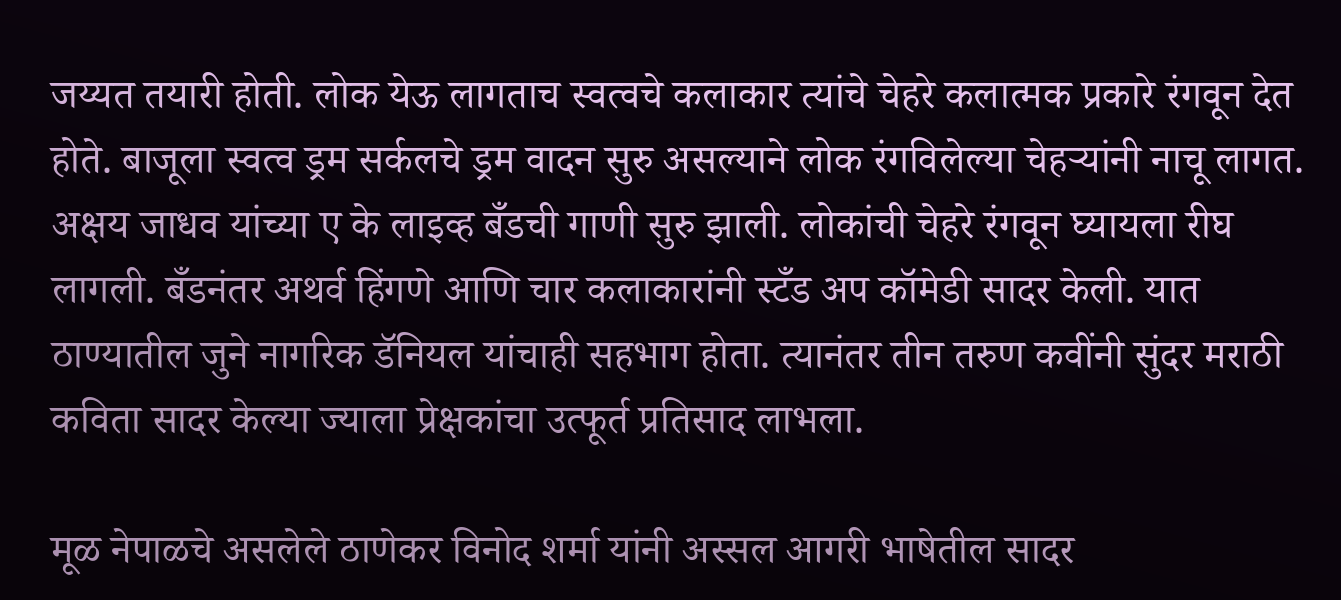जय्यत तयारी होती. लोक येऊ लागताच स्वत्वचे कलाकार त्यांचे चेहरे कलात्मक प्रकारे रंगवून देत होते. बाजूला स्वत्व ड्रम सर्कलचे ड्रम वादन सुरु असल्याने लोक रंगविलेल्या चेहऱ्यांनी नाचू लागत. अक्षय जाधव यांच्या ए के लाइव्ह बँडची गाणी सुरु झाली. लोकांची चेहरे रंगवून घ्यायला रीघ लागली. बँडनंतर अथर्व हिंगणे आणि चार कलाकारांनी स्टँड अप कॉमेडी सादर केली. यात ठाण्यातील जुने नागरिक डॅनियल यांचाही सहभाग होता. त्यानंतर तीन तरुण कवींनी सुंदर मराठी कविता सादर केल्या ज्याला प्रेक्षकांचा उत्फूर्त प्रतिसाद लाभला.

मूळ नेपाळचे असलेले ठाणेकर विनोद शर्मा यांनी अस्सल आगरी भाषेतील सादर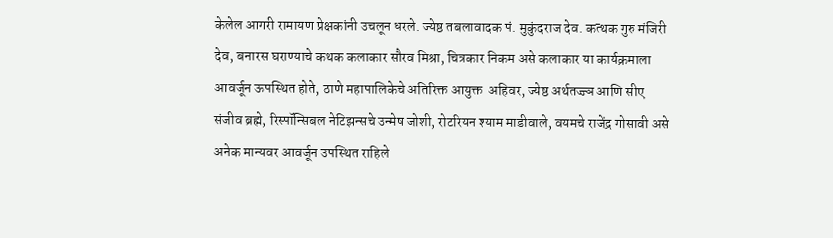केलेल आगरी रामायण प्रेक्षकांनी उचलून धरले. ज्येष्ठ तबलावादक पं. मुकुंदराज देव. कत्थक गुरु मंजिरी देव, बनारस घराण्याचे कथक कलाकार सौरव मिश्रा, चित्रकार निकम असे कलाकार या कार्यक्रमाला आवर्जून ऊपस्थित होते, ठाणे महापालिकेचे अतिरिक्त आयुक्त  अहिवर, ज्येष्ठ अर्थतज्ज्ञ आणि सीए संजीव ब्रह्मे, रिस्पॉन्सिबल नेटिझन्सचे उन्मेष जोशी, रोटरियन श्याम माडीवाले, वयमचे राजेंद्र गोसावी असे अनेक मान्यवर आवर्जून उपस्थित राहिले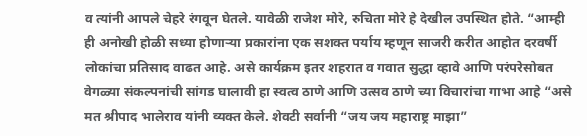व त्यांनी आपले चेहरे रंगवून घेतले. यावेळी राजेश मोरे, रुचिता मोरे हे देखील उपस्थित होते. “आम्ही ही अनोखी होळी सध्या होणाऱ्या प्रकारांना एक सशक्त पर्याय म्हणून साजरी करीत आहोत दरवर्षी लोकांचा प्रतिसाद वाढत आहे. असे कार्यक्रम इतर शहरात व गवात सुद्धा व्हावे आणि परंपरेसोबत वेगळ्या संकल्पनांची सांगड घालावी हा स्वत्व ठाणे आणि उत्सव ठाणे च्या विचारांचा गाभा आहे “असे मत श्रीपाद भालेराव यांनी व्यक्त केले. शेवटी सर्वानी “जय जय महाराष्ट्र माझा”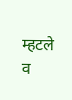म्हटले व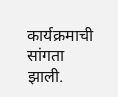कार्यक्रमाची सांगता झाली.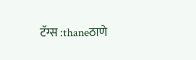टॅग्स :thaneठाणे